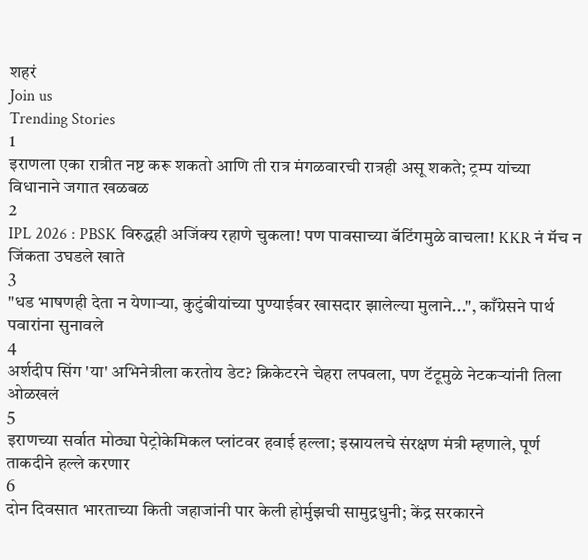शहरं
Join us
Trending Stories
1
इराणला एका रात्रीत नष्ट करू शकतो आणि ती रात्र मंगळवारची रात्रही असू शकते; ट्रम्प यांच्या विधानाने जगात खळबळ
2
IPL 2026 : PBSK विरुद्धही अजिंक्य रहाणे चुकला! पण पावसाच्या बॅटिंगमुळे वाचला! KKR नं मॅच न जिंकता उघडले खाते
3
"धड भाषणही देता न येणाऱ्या, कुटुंबीयांच्या पुण्याईवर खासदार झालेल्या मुलाने...", काँग्रेसने पार्थ पवारांना सुनावले
4
अर्शदीप सिंग 'या' अभिनेत्रीला करतोय डेट? क्रिकेटरने चेहरा लपवला, पण टॅटूमुळे नेटकऱ्यांनी तिला ओळखलं
5
इराणच्या सर्वात मोठ्या पेट्रोकेमिकल प्लांटवर हवाई हल्ला; इस्रायलचे संरक्षण मंत्री म्हणाले, पूर्ण ताकदीने हल्ले करणार
6
दोन दिवसात भारताच्या किती जहाजांनी पार केली होर्मुझची सामुद्रधुनी; केंद्र सरकारने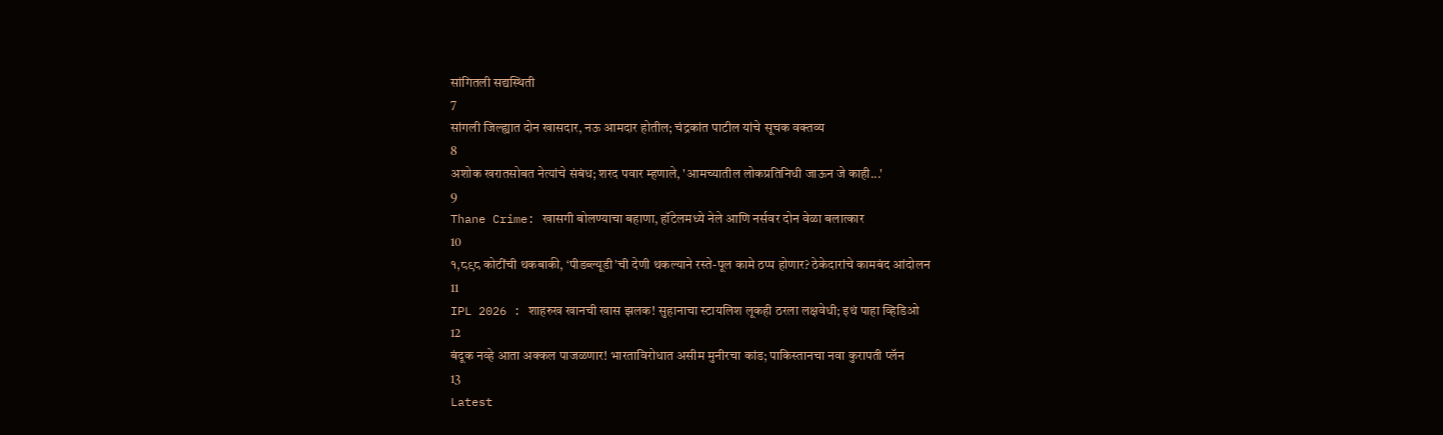सांगितली सद्यस्थिती
7
सांगली जिल्ह्यात दोन खासदार, नऊ आमदार होतील; चंद्रकांत पाटील यांचे सूचक वक्तव्य
8
अशोक खरातसोबत नेत्यांचे संबंध; शरद पवार म्हणाले, 'आमच्यातील लोकप्रतिनिधी जाऊन जे काही...'
9
Thane Crime: खासगी बोलण्याचा बहाणा, हॉटेलमध्ये नेले आणि नर्सवर दोन वेळा बलात्कार
10
१,८९८ कोटींची थकबाकी, ‘पीडब्ल्यूडी’ची देणी थकल्याने रस्ते-पूल कामे ठप्प होणार? ठेकेदारांचे कामबंद आंदोलन
11
IPL 2026 : शाहरुख खानची खास झलक! सुहानाचा स्टायलिश लूकही ठरला लक्षवेधी; इथं पाहा व्हिडिओ
12
बंदूक नव्हे आता अक्कल पाजळणार! भारताविरोधात असीम मुनीरचा कांड; पाकिस्तानचा नवा कुरापती प्लॅन
13
Latest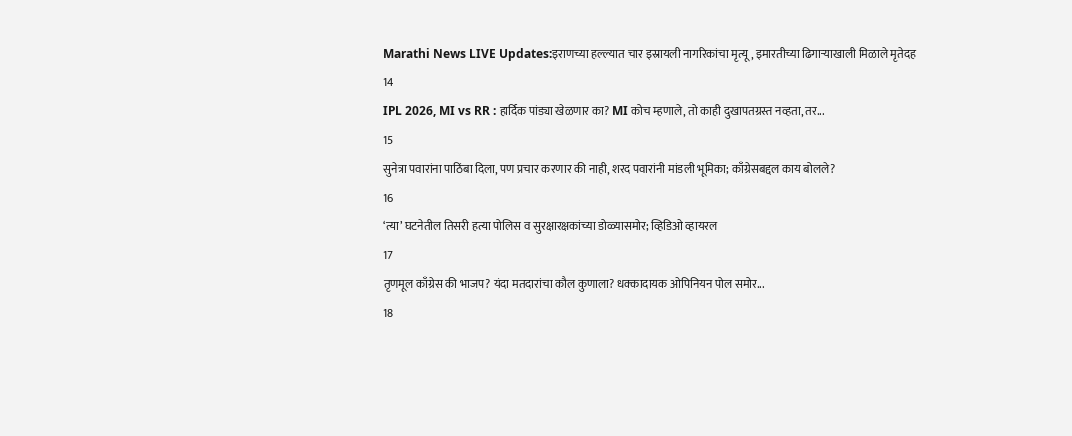Marathi News LIVE Updates:इराणच्या हल्ल्यात चार इस्रायली नागरिकांचा मृत्यू, इमारतीच्या ढिगाऱ्याखाली मिळाले मृतेदह
14
IPL 2026, MI vs RR : हार्दिक पांड्या खेळणार का? MI कोच म्हणाले, तो काही दुखापतग्रस्त नव्हता, तर...
15
सुनेत्रा पवारांना पाठिंबा दिला, पण प्रचार करणार की नाही, शरद पवारांनी मांडली भूमिका; काँग्रेसबद्दल काय बोलले?
16
‘त्या’ घटनेतील तिसरी हत्या पोलिस व सुरक्षारक्षकांच्या डोळ्यासमोर; व्हिडिओ व्हायरल
17
तृणमूल काँग्रेस की भाजप? यंदा मतदारांचा कौल कुणाला? धक्कादायक ओपिनियन पोल समोर...
18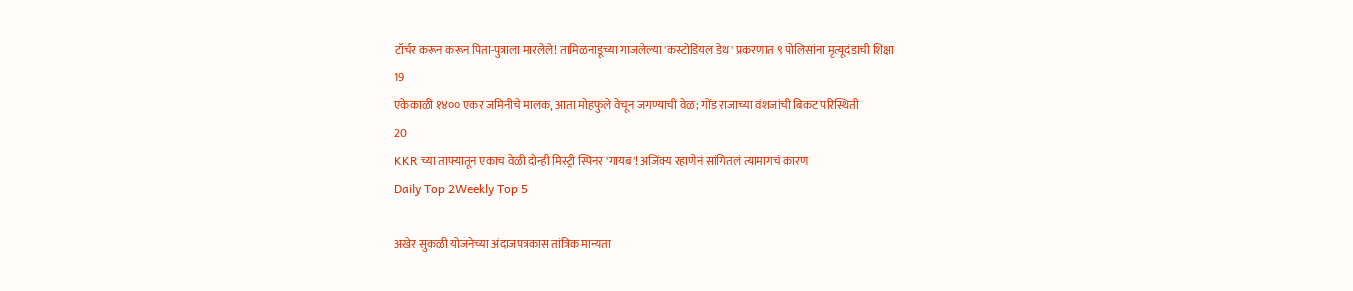टॉर्चर करून करून पिता-पुत्राला मारलेले! तामिळनाडूच्या गाजलेल्या 'कस्टोडियल डेथ' प्रकरणात ९ पोलिसांना मृत्यूदंडाची शिक्षा
19
एकेकाळी १४०० एकर जमिनीचे मालक, आता मोहफुले वेचून जगण्याची वेळ; गोंड राजाच्या वंशजांची बिकट परिस्थिती
20
KKR च्या ताफ्यातून एकाच वेळी दोन्ही मिस्ट्री स्पिनर 'गायब'! अजिंक्य रहाणेनं सांगितलं त्यामागचं कारण
Daily Top 2Weekly Top 5

अखेर सुकळी योजनेच्या अंदाजपत्रकास तांत्रिक मान्यता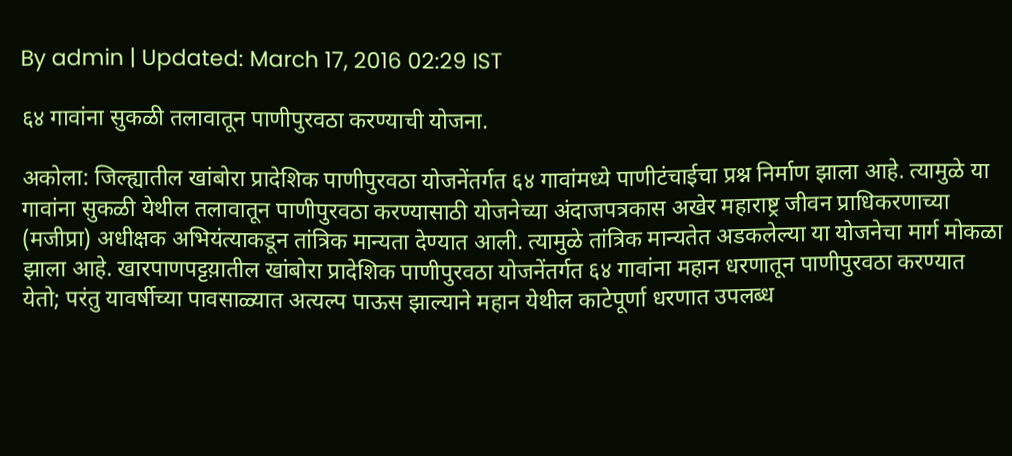By admin | Updated: March 17, 2016 02:29 IST

६४ गावांना सुकळी तलावातून पाणीपुरवठा करण्याची योजना.

अकोला: जिल्ह्यातील खांबोरा प्रादेशिक पाणीपुरवठा योजनेंतर्गत ६४ गावांमध्ये पाणीटंचाईचा प्रश्न निर्माण झाला आहे. त्यामुळे या गावांना सुकळी येथील तलावातून पाणीपुरवठा करण्यासाठी योजनेच्या अंदाजपत्रकास अखेर महाराष्ट्र जीवन प्राधिकरणाच्या (मजीप्रा) अधीक्षक अभियंत्याकडून तांत्रिक मान्यता देण्यात आली. त्यामुळे तांत्रिक मान्यतेत अडकलेल्या या योजनेचा मार्ग मोकळा झाला आहे. खारपाणपट्टय़ातील खांबोरा प्रादेशिक पाणीपुरवठा योजनेंतर्गत ६४ गावांना महान धरणातून पाणीपुरवठा करण्यात येतो; परंतु यावर्षीच्या पावसाळ्यात अत्यल्प पाऊस झाल्याने महान येथील काटेपूर्णा धरणात उपलब्ध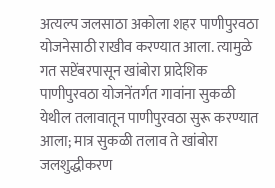अत्यल्प जलसाठा अकोला शहर पाणीपुरवठा योजनेसाठी राखीव करण्यात आला. त्यामुळे गत सप्टेंबरपासून खांबोरा प्रादेशिक पाणीपुरवठा योजनेंतर्गत गावांना सुकळी येथील तलावातून पाणीपुरवठा सुरू करण्यात आला; मात्र सुकळी तलाव ते खांबोरा जलशुद्धीकरण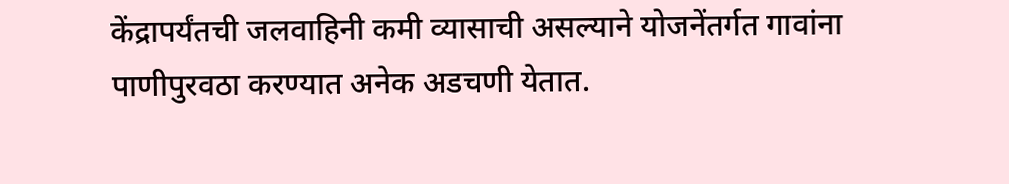केंद्रापर्यंतची जलवाहिनी कमी व्यासाची असल्याने योजनेंतर्गत गावांना पाणीपुरवठा करण्यात अनेक अडचणी येतात.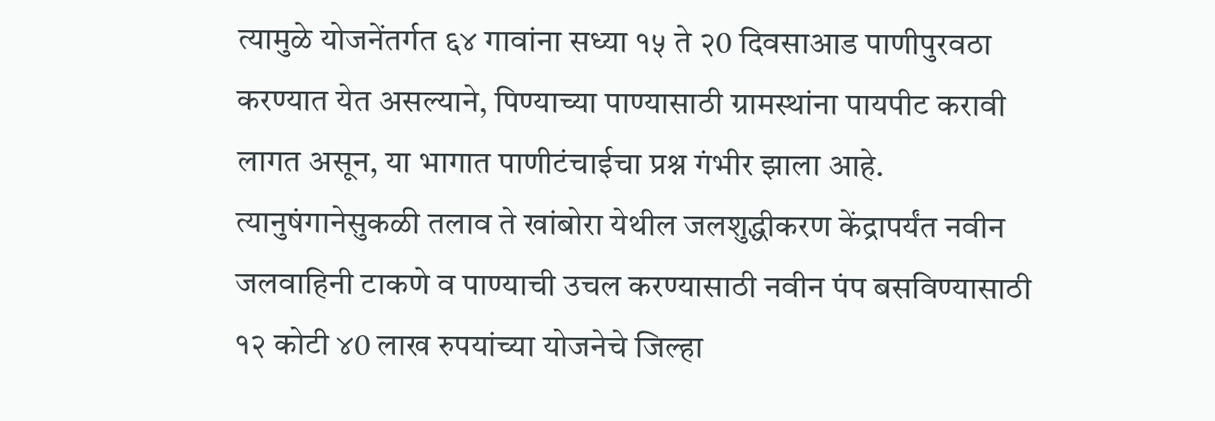त्यामुळे योजनेंतर्गत ६४ गावांना सध्या १५ ते २0 दिवसाआड पाणीपुरवठा करण्यात येत असल्याने, पिण्याच्या पाण्यासाठी ग्रामस्थांना पायपीट करावी लागत असून, या भागात पाणीटंचाईचा प्रश्न गंभीर झाला आहे. त्यानुषंगानेसुकळी तलाव ते खांबोरा येथील जलशुद्धीकरण केंद्रापर्यंत नवीन जलवाहिनी टाकणे व पाण्याची उचल करण्यासाठी नवीन पंप बसविण्यासाठी १२ कोटी ४0 लाख रुपयांच्या योजनेचे जिल्हा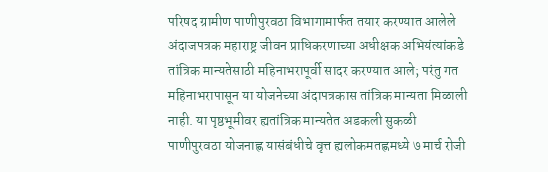परिषद ग्रामीण पाणीपुरवठा विभागामार्फत तयार करण्यात आलेले अंदाजपत्रक महाराष्ट्र जीवन प्राधिकरणाच्या अधीक्षक अभियंत्यांकडे तांत्रिक मान्यतेसाठी महिनाभरापूर्वी सादर करण्यात आले; परंतु गत महिनाभरापासून या योजनेच्या अंदापत्रकास तांत्रिक मान्यता मिळाली नाही. या पृष्ठभूमीवर ह्यतांत्रिक मान्यतेत अडकली सुकळी पाणीपुरवठा योजनाह्ण यासंबंधीचे वृत्त ह्यलोकमतह्णमध्ये ७ मार्च रोजी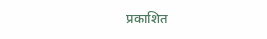प्रकाशित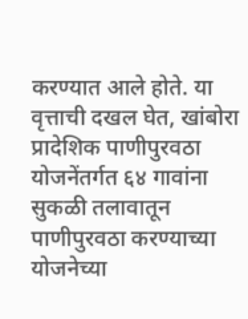करण्यात आले होते. या वृत्ताची दखल घेत, खांबोरा प्रादेशिक पाणीपुरवठा योजनेंतर्गत ६४ गावांना सुकळी तलावातून पाणीपुरवठा करण्याच्या योजनेच्या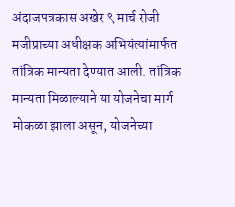अंदाजपत्रकास अखेर ९ मार्च रोजी मजीप्राच्या अधीक्षक अभियंत्यांमार्फत तांत्रिक मान्यता देण्यात आली. तांत्रिक मान्यता मिळाल्याने या योजनेचा मार्ग मोकळा झाला असून, योजनेच्या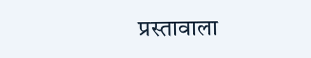प्रस्तावाला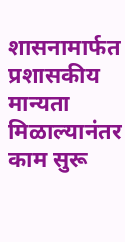शासनामार्फत प्रशासकीय मान्यता मिळाल्यानंतर काम सुरू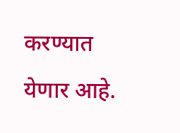करण्यात येणार आहे.